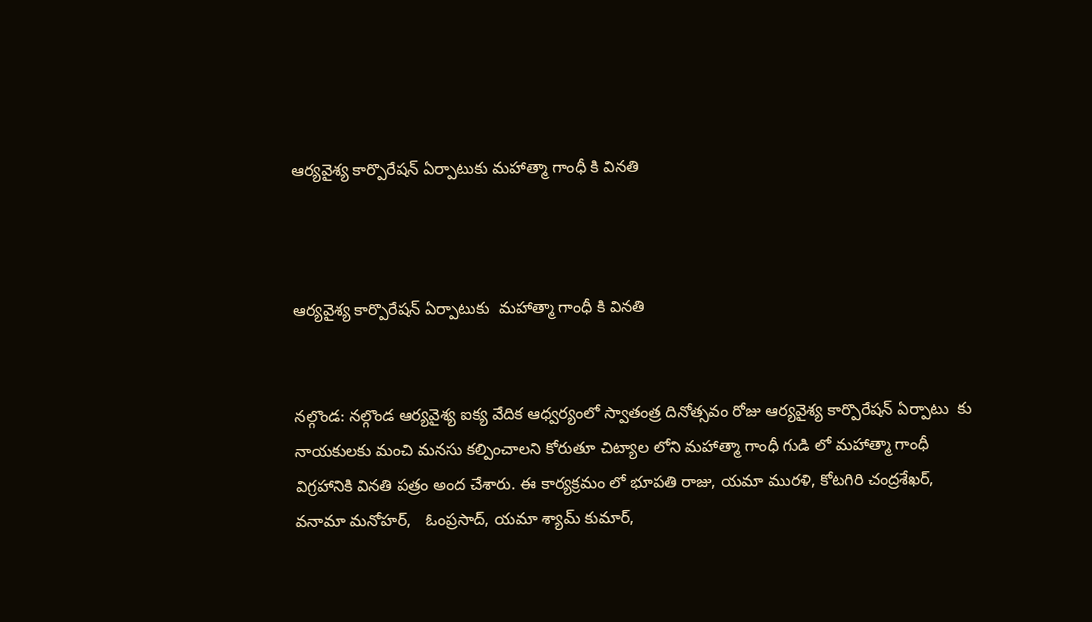ఆర్యవైశ్య కార్పొరేషన్ ఏర్పాటుకు మహాత్మా గాంధీ కి వినతి



ఆర్యవైశ్య కార్పొరేషన్ ఏర్పాటుకు  మహాత్మా గాంధీ కి వినతి


నల్గొండ: నల్గొండ ఆర్యవైశ్య ఐక్య వేదిక ఆధ్వర్యంలో స్వాతంత్ర దినోత్సవం రోజు ఆర్యవైశ్య కార్పొరేషన్ ఏర్పాటు  కు నాయకులకు మంచి మనసు కల్పించాలని కోరుతూ చిట్యాల లోని మహాత్మా గాంధీ గుడి లో మహాత్మా గాంధీ విగ్రహానికి వినతి పత్రం అంద చేశారు. ఈ కార్యక్రమం లో భూపతి రాజు, యమా మురళి, కోటగిరి చంద్రశేఖర్, వనామా మనోహర్,   ఓంప్రసాద్, యమా శ్యామ్ కుమార్,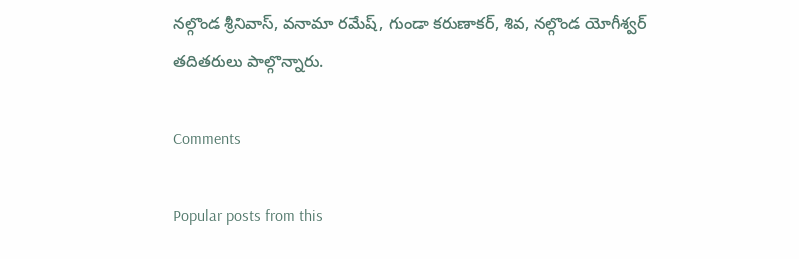నల్గొండ శ్రీనివాస్, వనామా రమేష్, గుండా కరుణాకర్, శివ, నల్గొండ యోగీశ్వర్ తదితరులు పాల్గొన్నారు.

Comments

Popular posts from this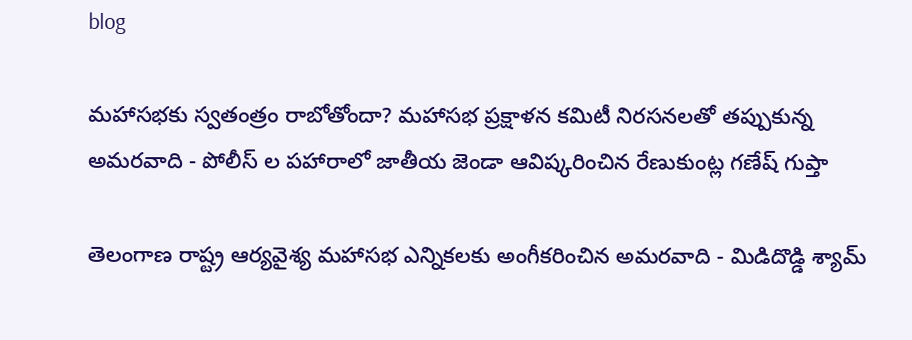blog

మహాసభకు స్వతంత్రం రాబోతోందా? మహాసభ ప్రక్షాళన కమిటీ నిరసనలతో తప్పుకున్న అమరవాది - పోలీస్ ల పహారాలో జాతీయ జెండా ఆవిష్కరించిన రేణుకుంట్ల గణేష్ గుప్తా

తెలంగాణ రాష్ట్ర ఆర్యవైశ్య మహాసభ ఎన్నికలకు అంగీకరించిన అమరవాది - మిడిదొడ్డి శ్యామ్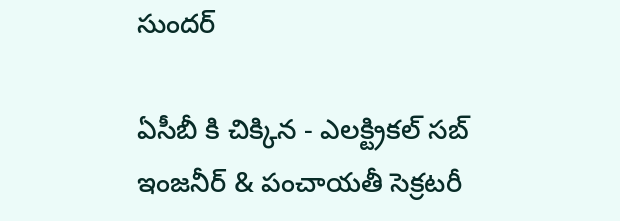సుందర్

ఏసీబీ కి చిక్కిన - ఎలక్ట్రికల్ సబ్ ఇంజనీర్ & పంచాయతీ సెక్రటరీ